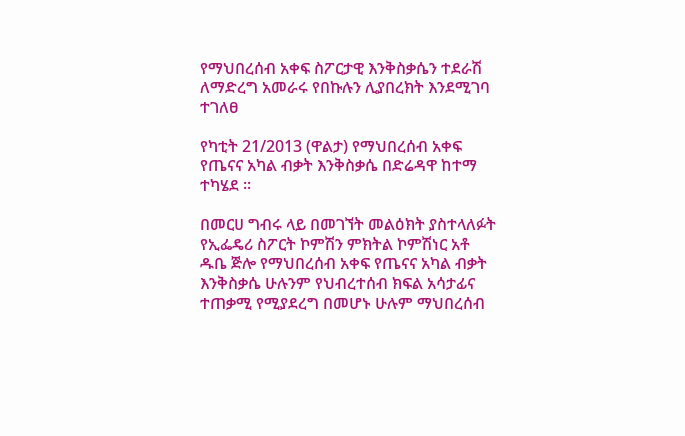የማህበረሰብ አቀፍ ስፖርታዊ እንቅስቃሴን ተደራሽ ለማድረግ አመራሩ የበኩሉን ሊያበረክት እንደሚገባ ተገለፀ

የካቲት 21/2013 (ዋልታ) የማህበረሰብ አቀፍ የጤናና አካል ብቃት እንቅስቃሴ በድሬዳዋ ከተማ ተካሄደ ፡፡

በመርሀ ግብሩ ላይ በመገኘት መልዕክት ያስተላለፉት የኢፌዴሪ ስፖርት ኮምሽን ምክትል ኮምሽነር አቶ ዱቤ ጅሎ የማህበረሰብ አቀፍ የጤናና አካል ብቃት እንቅስቃሴ ሁሉንም የህብረተሰብ ክፍል አሳታፊና ተጠቃሚ የሚያደረግ በመሆኑ ሁሉም ማህበረሰብ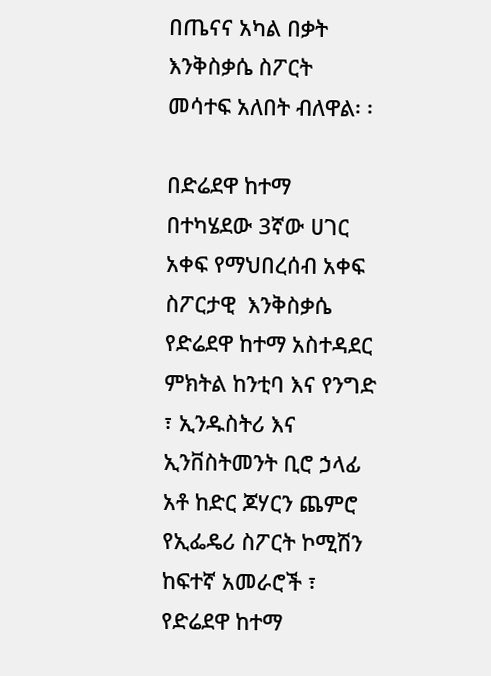በጤናና አካል በቃት እንቅስቃሴ ስፖርት መሳተፍ አለበት ብለዋል፡ ፡

በድሬደዋ ከተማ  በተካሄደው 3ኛው ሀገር አቀፍ የማህበረሰብ አቀፍ ስፖርታዊ  እንቅስቃሴ የድሬደዋ ከተማ አስተዳደር ምክትል ከንቲባ እና የንግድ ፣ ኢንዱስትሪ እና ኢንቨስትመንት ቢሮ ኃላፊ አቶ ከድር ጆሃርን ጨምሮ የኢፌዴሪ ስፖርት ኮሚሽን ከፍተኛ አመራሮች ፣ የድሬደዋ ከተማ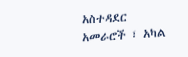አስተዳደር አመራሮች ፣ አካል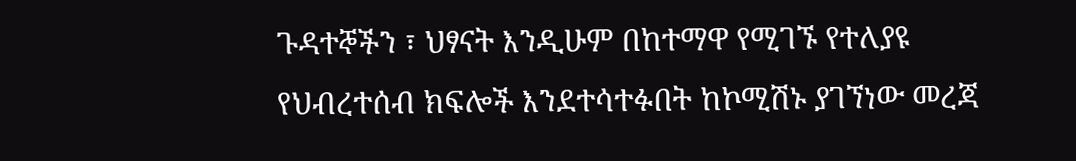ጉዳተኞችን ፣ ህፃናት እንዲሁም በከተማዋ የሚገኙ የተለያዩ የህብረተሰብ ክፍሎች እንደተሳተፉበት ከኮሚሽኑ ያገኘነው መረጃ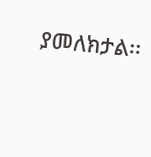ያመለክታል፡፡